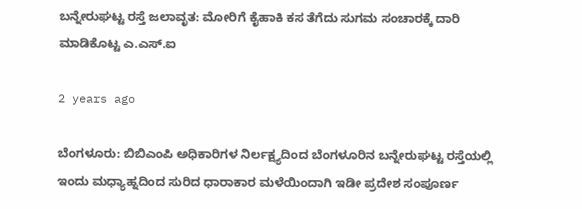ಬನ್ನೇರುಘಟ್ಟ ರಸ್ತೆ ಜಲಾವೃತ: ಮೋರಿಗೆ ಕೈಹಾಕಿ ಕಸ ತೆಗೆದು ಸುಗಮ ಸಂಚಾರಕ್ಕೆ ದಾರಿ ಮಾಡಿಕೊಟ್ಟ ಎ.ಎಸ್.ಐ

2 years ago

ಬೆಂಗಳೂರು: ಬಿಬಿಎಂಪಿ ಅಧಿಕಾರಿಗಳ ನಿರ್ಲಕ್ಷ್ಯದಿಂದ ಬೆಂಗಳೂರಿನ ಬನ್ನೇರುಘಟ್ಟ ರಸ್ತೆಯಲ್ಲಿ ಇಂದು ಮಧ್ಯಾಹ್ನದಿಂದ ಸುರಿದ ಧಾರಾಕಾರ ಮಳೆಯಿಂದಾಗಿ ಇಡೀ ಪ್ರದೇಶ ಸಂಪೂರ್ಣ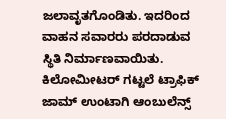ಜಲಾವೃತಗೊಂಡಿತು. ಇದರಿಂದ ವಾಹನ ಸವಾರರು ಪರದಾಡುವ ಸ್ಥಿತಿ ನಿರ್ಮಾಣವಾಯಿತು. ಕಿಲೋಮೀಟರ್ ಗಟ್ಟಲೆ ಟ್ರಾಫಿಕ್ ಜಾಮ್ ಉಂಟಾಗಿ ಆಂಬುಲೆನ್ಸ್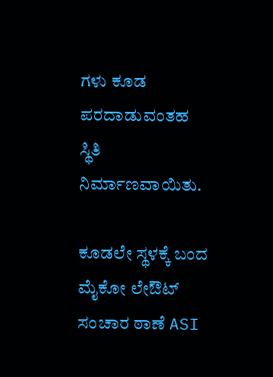ಗಳು ಕೂಡ ಪರದಾಡುವಂತಹ ಸ್ಥಿತಿ ನಿರ್ಮಾಣವಾಯಿತು.

ಕೂಡಲೇ ಸ್ಥಳಕ್ಕೆ ಬಂದ ಮೈಕೋ ಲೇಔಟ್ ಸಂಚಾರ ಠಾಣೆ ASI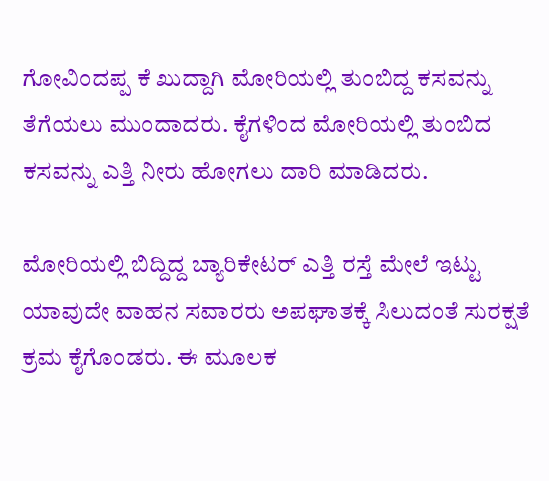ಗೋವಿಂದಪ್ಪ ಕೆ ಖುದ್ದಾಗಿ ಮೋರಿಯಲ್ಲಿ ತುಂಬಿದ್ದ ಕಸವನ್ನು ತೆಗೆಯಲು ಮುಂದಾದರು. ಕೈಗಳಿಂದ ಮೋರಿಯಲ್ಲಿ ತುಂಬಿದ ಕಸವನ್ನು ಎತ್ತಿ ನೀರು ಹೋಗಲು ದಾರಿ ಮಾಡಿದರು.

ಮೋರಿಯಲ್ಲಿ ಬಿದ್ದಿದ್ದ ಬ್ಯಾರಿಕೇಟರ್ ಎತ್ತಿ ರಸ್ತೆ ಮೇಲೆ ಇಟ್ಟು ಯಾವುದೇ ವಾಹನ ಸವಾರರು ಅಪಘಾತಕ್ಕೆ ಸಿಲುದಂತೆ ಸುರಕ್ಷತೆ ಕ್ರಮ ಕೈಗೊಂಡರು. ಈ ಮೂಲಕ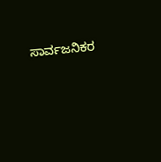ಸಾರ್ವಜನಿಕರ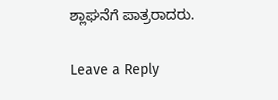ಶ್ಲಾಘನೆಗೆ ಪಾತ್ರರಾದರು.

Leave a Reply